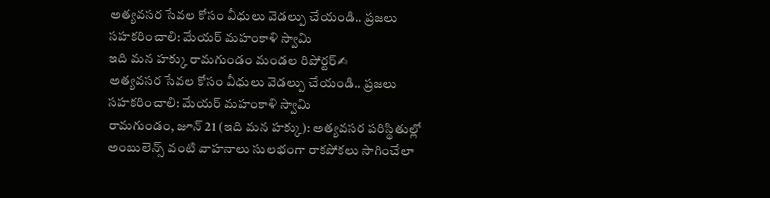అత్యవసర సేవల కోసం వీధులు వెడల్పు చేయండి.. ప్రజలు సహకరించాలి: మేయర్ మహంకాళి స్వామి
ఇది మన హక్కు రామగుండం మండల రిపోర్టర్✍
అత్యవసర సేవల కోసం వీధులు వెడల్పు చేయండి.. ప్రజలు సహకరించాలి: మేయర్ మహంకాళి స్వామి
రామగుండం, జూన్ 21 (ఇది మన హక్కు): అత్యవసర పరిస్థితుల్లో అంబులెన్స్ వంటి వాహనాలు సులభంగా రాకపోకలు సాగించేలా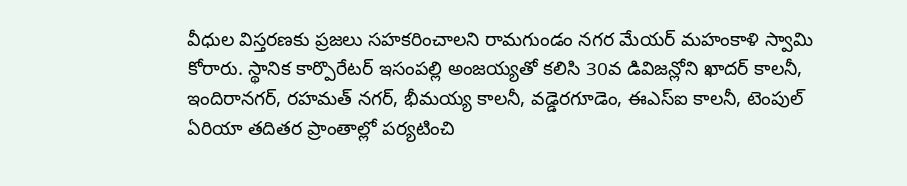వీధుల విస్తరణకు ప్రజలు సహకరించాలని రామగుండం నగర మేయర్ మహంకాళి స్వామి కోరారు. స్థానిక కార్పొరేటర్ ఇసంపల్లి అంజయ్యతో కలిసి 30వ డివిజన్లోని ఖాదర్ కాలనీ, ఇందిరానగర్, రహమత్ నగర్, భీమయ్య కాలనీ, వడ్డెరగూడెం, ఈఎస్ఐ కాలనీ, టెంపుల్ ఏరియా తదితర ప్రాంతాల్లో పర్యటించి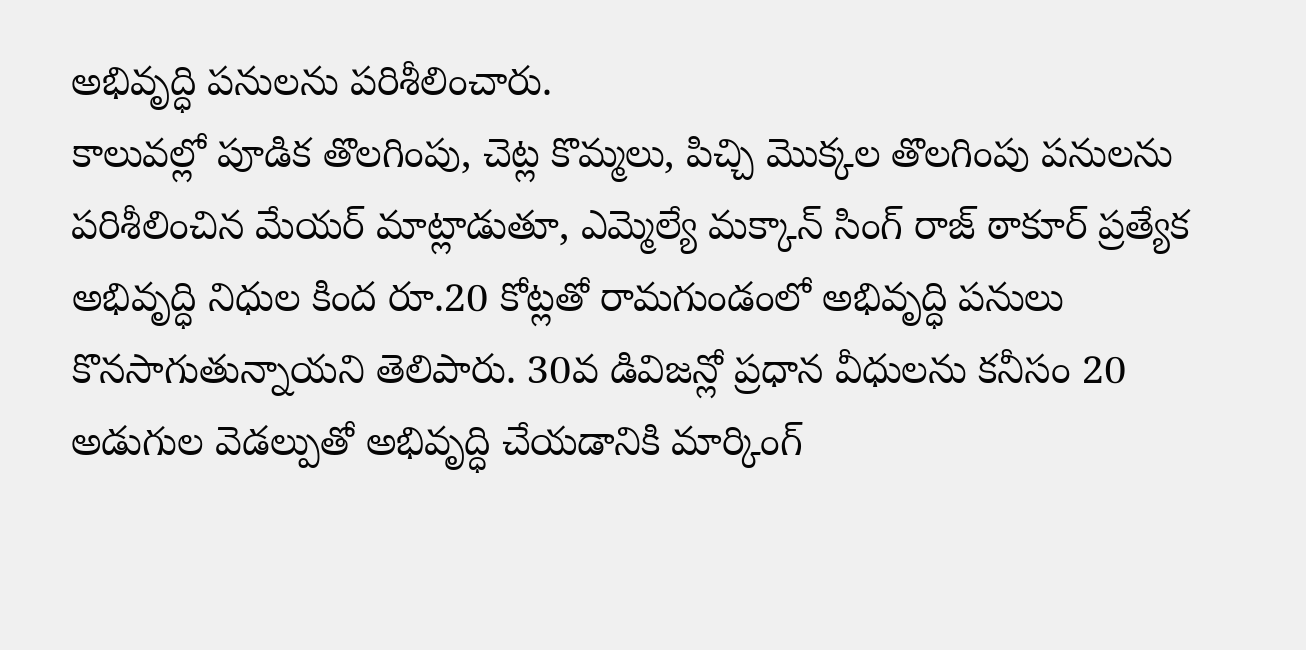అభివృద్ధి పనులను పరిశీలించారు.
కాలువల్లో పూడిక తొలగింపు, చెట్ల కొమ్మలు, పిచ్చి మొక్కల తొలగింపు పనులను పరిశీలించిన మేయర్ మాట్లాడుతూ, ఎమ్మెల్యే మక్కాన్ సింగ్ రాజ్ ఠాకూర్ ప్రత్యేక అభివృద్ధి నిధుల కింద రూ.20 కోట్లతో రామగుండంలో అభివృద్ధి పనులు కొనసాగుతున్నాయని తెలిపారు. 30వ డివిజన్లో ప్రధాన వీధులను కనీసం 20 అడుగుల వెడల్పుతో అభివృద్ధి చేయడానికి మార్కింగ్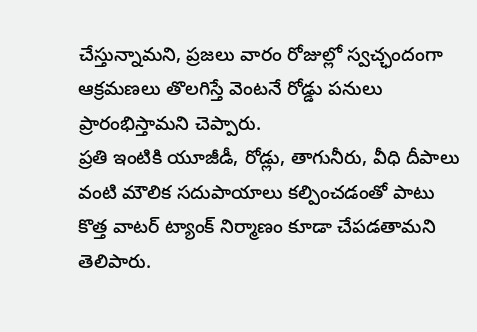చేస్తున్నామని, ప్రజలు వారం రోజుల్లో స్వచ్ఛందంగా ఆక్రమణలు తొలగిస్తే వెంటనే రోడ్డు పనులు ప్రారంభిస్తామని చెప్పారు.
ప్రతి ఇంటికి యూజీడీ, రోడ్లు, తాగునీరు, వీధి దీపాలు వంటి మౌలిక సదుపాయాలు కల్పించడంతో పాటు కొత్త వాటర్ ట్యాంక్ నిర్మాణం కూడా చేపడతామని తెలిపారు.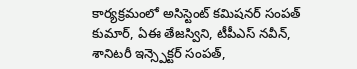కార్యక్రమంలో అసిస్టెంట్ కమిషనర్ సంపత్ కుమార్, ఏఈ తేజస్విని, టీపీఎస్ నవీన్, శానిటరీ ఇన్స్పెక్టర్ సంపత్,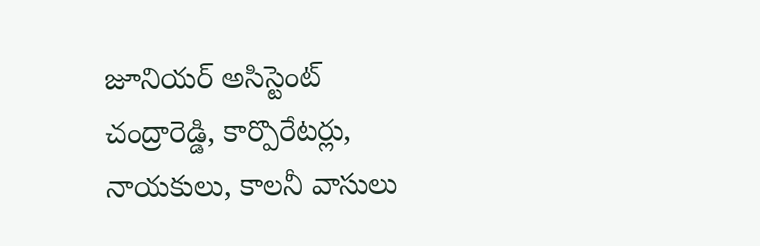జూనియర్ అసిస్టెంట్ చంద్రారెడ్డి, కార్పొరేటర్లు, నాయకులు, కాలనీ వాసులు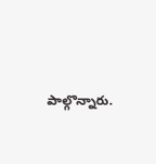పాల్గొన్నారు.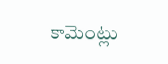కామెంట్లు